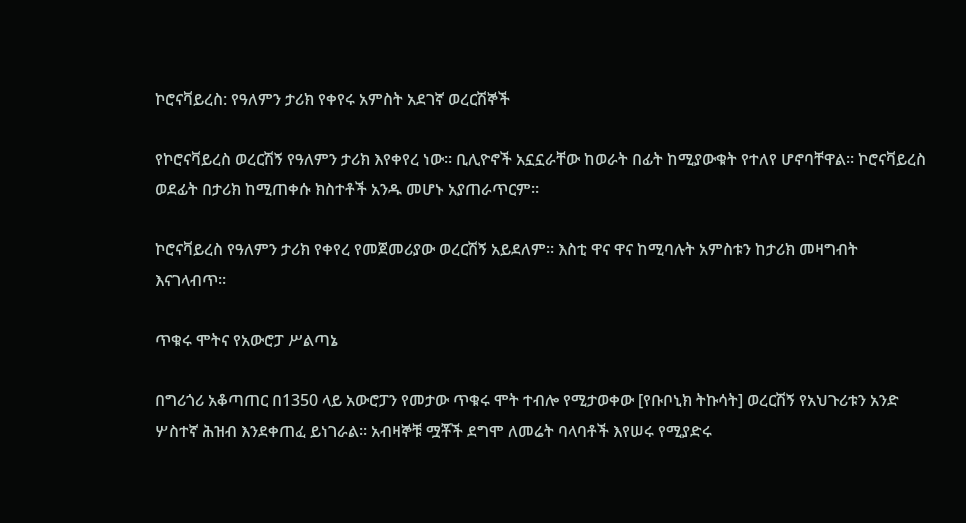ኮሮናቫይረስ: የዓለምን ታሪክ የቀየሩ አምስት አደገኛ ወረርሽኞች

የኮሮናቫይረስ ወረርሽኝ የዓለምን ታሪክ እየቀየረ ነው። ቢሊዮኖች አኗኗራቸው ከወራት በፊት ከሚያውቁት የተለየ ሆኖባቸዋል። ኮሮናቫይረስ ወደፊት በታሪክ ከሚጠቀሱ ክስተቶች አንዱ መሆኑ አያጠራጥርም።

ኮሮናቫይረስ የዓለምን ታሪክ የቀየረ የመጀመሪያው ወረርሽኝ አይደለም። እስቲ ዋና ዋና ከሚባሉት አምስቱን ከታሪክ መዛግብት እናገላብጥ።

ጥቁሩ ሞትና የአውሮፓ ሥልጣኔ

በግሪጎሪ አቆጣጠር በ1350 ላይ አውሮፓን የመታው ጥቁሩ ሞት ተብሎ የሚታወቀው [የቡቦኒክ ትኩሳት] ወረርሽኝ የአህጉሪቱን አንድ ሦስተኛ ሕዝብ እንደቀጠፈ ይነገራል። አብዛኞቹ ሟቾች ደግሞ ለመሬት ባላባቶች እየሠሩ የሚያድሩ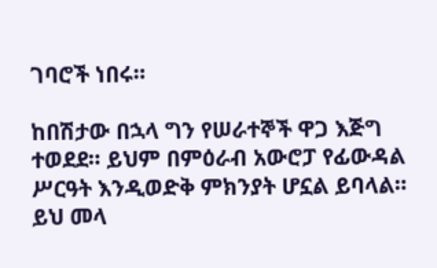ገባሮች ነበሩ።

ከበሽታው በኋላ ግን የሠራተኞች ዋጋ እጅግ ተወደደ። ይህም በምዕራብ አውሮፓ የፊውዳል ሥርዓት እንዲወድቅ ምክንያት ሆኗል ይባላል። ይህ መላ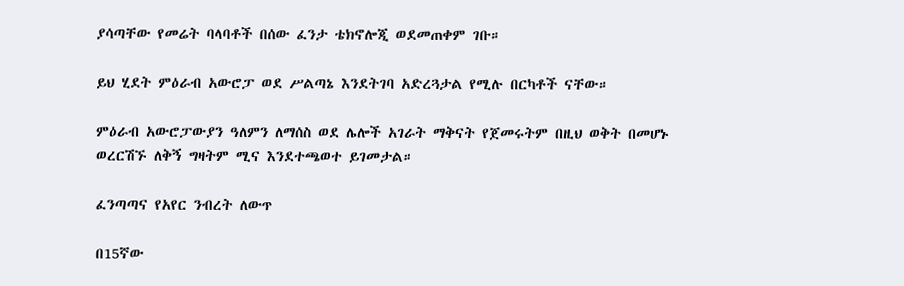ያሳጣቸው የመሬት ባላባቶች በሰው ፈንታ ቴክኖሎጂ ወደመጠቀም ገቡ።

ይህ ሂደት ምዕራብ አውሮፓ ወደ ሥልጣኔ እንደትገባ አድረጓታል የሚሉ በርካቶች ናቸው።

ምዕራብ አውሮፓውያን ዓለምን ለማሰስ ወደ ሌሎች አገራት ማቅናት የጀመሩትም በዚህ ወቅት በመሆኑ ወረርሽኙ ለቅኝ ግዛትም ሚና እንደተጫወተ ይገመታል።

ፈንጣጣና የአየር ንብረት ለውጥ

በ15ኛው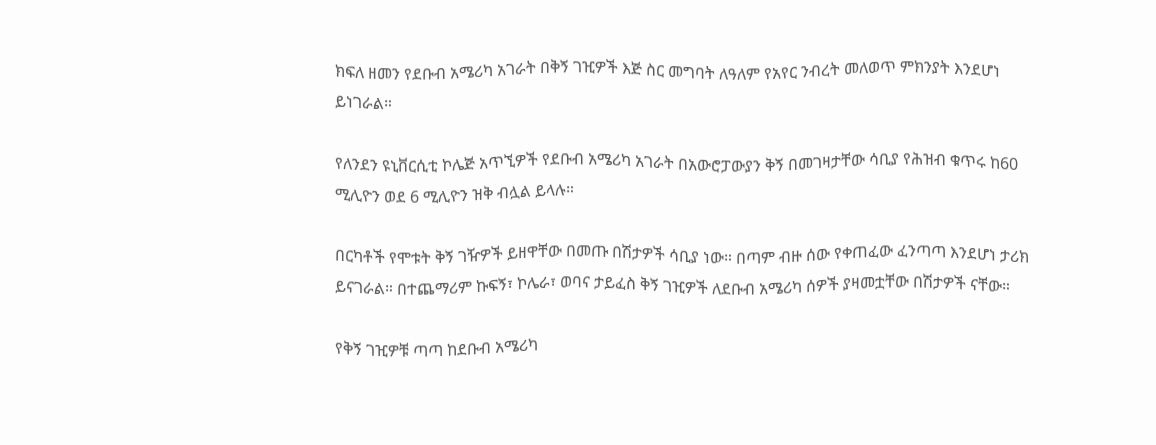ክፍለ ዘመን የደቡብ አሜሪካ አገራት በቅኝ ገዢዎች እጅ ስር መግባት ለዓለም የአየር ንብረት መለወጥ ምክንያት እንደሆነ ይነገራል።

የለንደን ዩኒቨርሲቲ ኮሌጅ አጥኚዎች የደቡብ አሜሪካ አገራት በአውሮፓውያን ቅኝ በመገዛታቸው ሳቢያ የሕዝብ ቁጥሩ ከ60 ሚሊዮን ወደ 6 ሚሊዮን ዝቅ ብሏል ይላሉ።

በርካቶች የሞቱት ቅኝ ገዥዎች ይዘዋቸው በመጡ በሽታዎች ሳቢያ ነው። በጣም ብዙ ሰው የቀጠፈው ፈንጣጣ እንደሆነ ታሪክ ይናገራል። በተጨማሪም ኩፍኝ፣ ኮሌራ፣ ወባና ታይፈስ ቅኝ ገዢዎች ለደቡብ አሜሪካ ሰዎች ያዛመቷቸው በሽታዎች ናቸው።

የቅኝ ገዢዎቹ ጣጣ ከደቡብ አሜሪካ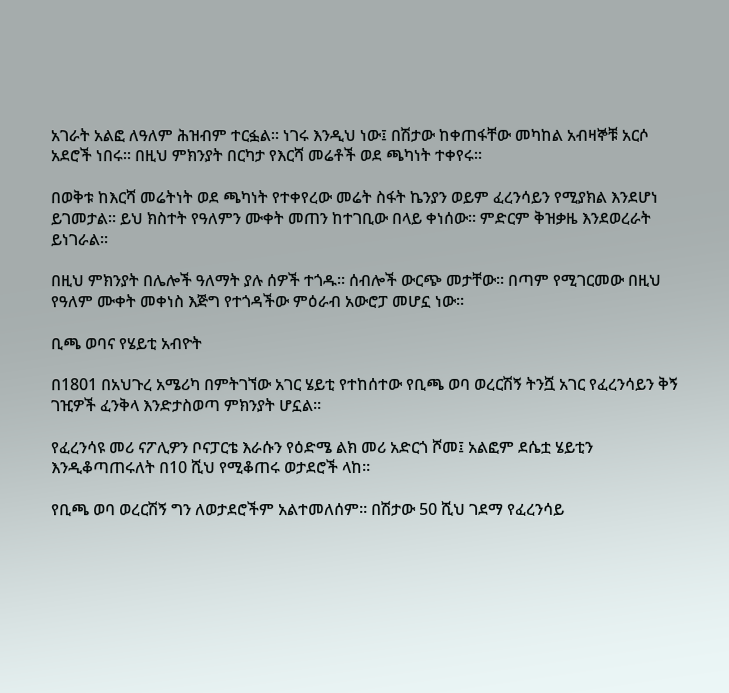አገራት አልፎ ለዓለም ሕዝብም ተርፏል። ነገሩ እንዲህ ነው፤ በሽታው ከቀጠፋቸው መካከል አብዛኞቹ አርሶ አደሮች ነበሩ። በዚህ ምክንያት በርካታ የእርሻ መሬቶች ወደ ጫካነት ተቀየሩ።

በወቅቱ ከእርሻ መሬትነት ወደ ጫካነት የተቀየረው መሬት ስፋት ኬንያን ወይም ፈረንሳይን የሚያክል እንደሆነ ይገመታል። ይህ ክስተት የዓለምን ሙቀት መጠን ከተገቢው በላይ ቀነሰው። ምድርም ቅዝቃዜ እንደወረራት ይነገራል።

በዚህ ምክንያት በሌሎች ዓለማት ያሉ ሰዎች ተጎዱ። ሰብሎች ውርጭ መታቸው። በጣም የሚገርመው በዚህ የዓለም ሙቀት መቀነስ እጅግ የተጎዳችው ምዕራብ አውሮፓ መሆኗ ነው።

ቢጫ ወባና የሄይቲ አብዮት

በ1801 በአህጉረ አሜሪካ በምትገኘው አገር ሄይቲ የተከሰተው የቢጫ ወባ ወረርሽኝ ትንሿ አገር የፈረንሳይን ቅኝ ገዢዎች ፈንቅላ እንድታስወጣ ምክንያት ሆኗል።

የፈረንሳዩ መሪ ናፖሊዎን ቦናፓርቴ እራሱን የዕድሜ ልክ መሪ አድርጎ ሾመ፤ አልፎም ደሴቷ ሄይቲን እንዲቆጣጠሩለት በ10 ሺህ የሚቆጠሩ ወታደሮች ላከ።

የቢጫ ወባ ወረርሽኝ ግን ለወታደሮችም አልተመለሰም። በሽታው 50 ሺህ ገደማ የፈረንሳይ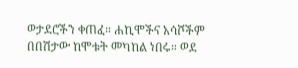ወታደሮችን ቀጠፈ። ሐኪሞችና አሳሾችም በበሽታው ከሞቱት መካከል ነበሩ። ወደ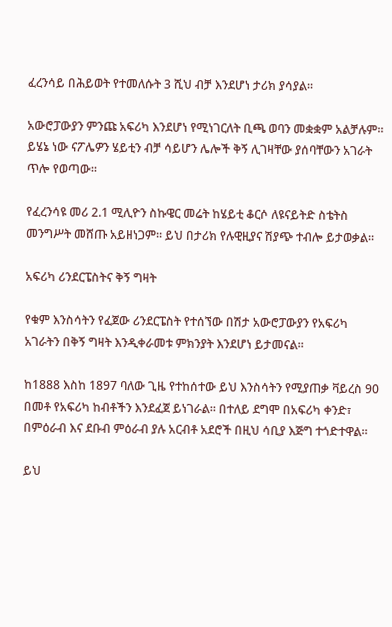ፈረንሳይ በሕይወት የተመለሱት 3 ሺህ ብቻ እንደሆነ ታሪክ ያሳያል።

አውሮፓውያን ምንጩ አፍሪካ እንደሆነ የሚነገርለት ቢጫ ወባን መቋቋም አልቻሉም። ይሄኔ ነው ናፖሌዎን ሄይቲን ብቻ ሳይሆን ሌሎች ቅኝ ሊገዛቸው ያሰባቸውን አገራት ጥሎ የወጣው።

የፈረንሳዩ መሪ 2.1 ሚሊዮን ስኩዌር መሬት ከሄይቲ ቆርሶ ለዩናይትድ ስቴትስ መንግሥት መሸጡ አይዘነጋም። ይህ በታሪክ የሉዊዚያና ሽያጭ ተብሎ ይታወቃል።

አፍሪካ ሪንደርፔስትና ቅኝ ግዛት

የቁም እንስሳትን የፈጀው ሪንደርፔስት የተሰኘው በሽታ አውሮፓውያን የአፍሪካ አገራትን በቅኝ ግዛት እንዲቀራመቱ ምክንያት እንደሆነ ይታመናል።

ከ1888 እስከ 1897 ባለው ጊዜ የተከሰተው ይህ እንስሳትን የሚያጠቃ ቫይረስ 90 በመቶ የአፍሪካ ከብቶችን እንደፈጀ ይነገራል። በተለይ ደግሞ በአፍሪካ ቀንድ፣ በምዕራብ እና ደቡብ ምዕራብ ያሉ አርብቶ አደሮች በዚህ ሳቢያ እጅግ ተጎድተዋል።

ይህ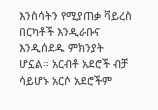እንስሳትን የሚያጠቃ ቫይረስ በርካቶች እንዲራቡና እንዲሰደዱ ምክንያት ሆኗል። አርብቶ አደሮች ብቻ ሳይሆኑ አርሶ አደሮችም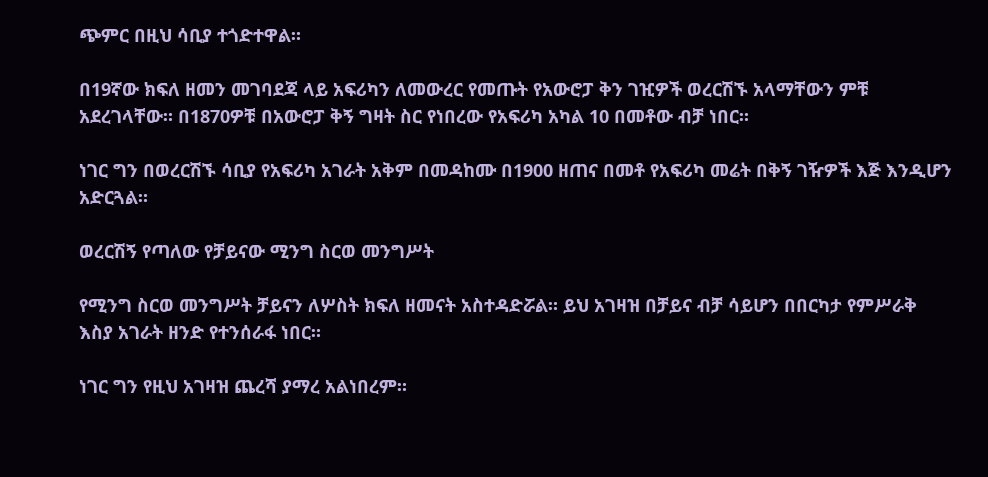ጭምር በዚህ ሳቢያ ተጎድተዋል።

በ19ኛው ክፍለ ዘመን መገባደጃ ላይ አፍሪካን ለመውረር የመጡት የአውሮፓ ቅን ገዢዎች ወረርሽኙ አላማቸውን ምቹ አደረገላቸው። በ1870ዎቹ በአውሮፓ ቅኝ ግዛት ስር የነበረው የአፍሪካ አካል 10 በመቶው ብቻ ነበር።

ነገር ግን በወረርሽኙ ሳቢያ የአፍሪካ አገራት አቅም በመዳከሙ በ1900 ዘጠና በመቶ የአፍሪካ መሬት በቅኝ ገዥዎች እጅ እንዲሆን አድርጓል።

ወረርሽኝ የጣለው የቻይናው ሚንግ ስርወ መንግሥት

የሚንግ ስርወ መንግሥት ቻይናን ለሦስት ክፍለ ዘመናት አስተዳድሯል። ይህ አገዛዝ በቻይና ብቻ ሳይሆን በበርካታ የምሥራቅ እስያ አገራት ዘንድ የተንሰራፋ ነበር።

ነገር ግን የዚህ አገዛዝ ጨረሻ ያማረ አልነበረም።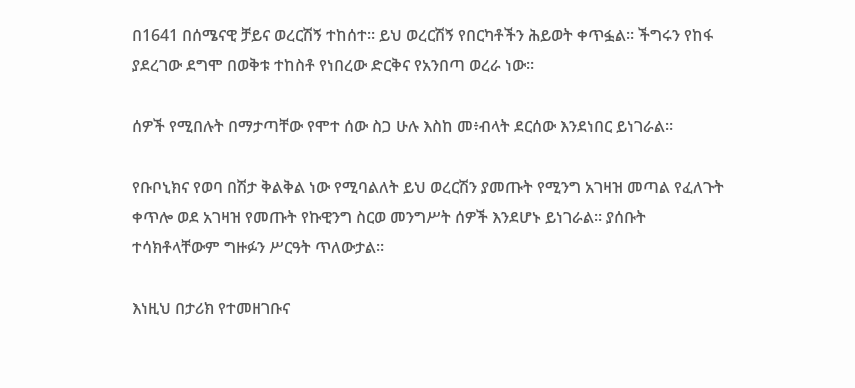በ1641 በሰሜናዊ ቻይና ወረርሽኝ ተከሰተ። ይህ ወረርሽኝ የበርካቶችን ሕይወት ቀጥፏል። ችግሩን የከፋ ያደረገው ደግሞ በወቅቱ ተከስቶ የነበረው ድርቅና የአንበጣ ወረራ ነው።

ሰዎች የሚበሉት በማታጣቸው የሞተ ሰው ስጋ ሁሉ እስከ መ፥ብላት ደርሰው እንደነበር ይነገራል።

የቡቦኒክና የወባ በሽታ ቅልቅል ነው የሚባልለት ይህ ወረርሽን ያመጡት የሚንግ አገዛዝ መጣል የፈለጉት ቀጥሎ ወደ አገዛዝ የመጡት የኩዊንግ ስርወ መንግሥት ሰዎች እንደሆኑ ይነገራል። ያሰቡት ተሳክቶላቸውም ግዙፉን ሥርዓት ጥለውታል።

እነዚህ በታሪክ የተመዘገቡና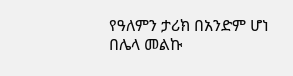የዓለምን ታሪክ በአንድም ሆነ በሌላ መልኩ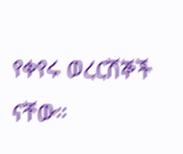የቀየሩ ወረርሽኞች ናቸው።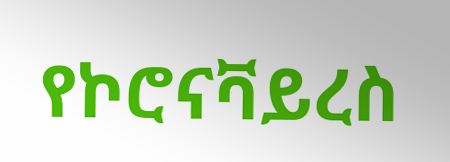የኮሮናቫይረስ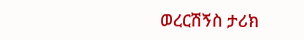ወረርሽኝስ ታሪክ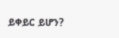ይቀይር ይሆን?